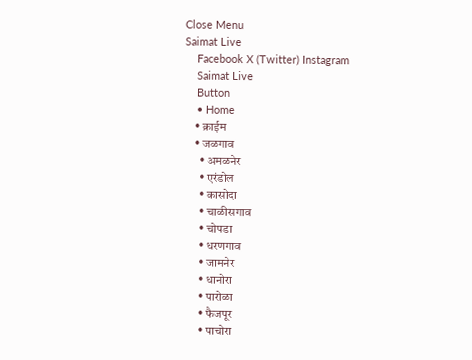Close Menu
Saimat Live
    Facebook X (Twitter) Instagram
    Saimat Live
    Button
    • Home
    • क्राईम
    • जळगाव
      • अमळनेर
      • एरंडोल
      • कासोदा
      • चाळीसगाव
      • चोपडा
      • धरणगाव
      • जामनेर
      • धानोरा
      • पारोळा
      • फैजपूर
      • पाचोरा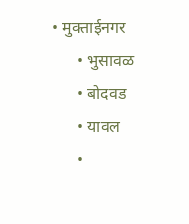• मुक्ताईनगर
      • भुसावळ
      • बोदवड
      • यावल
      •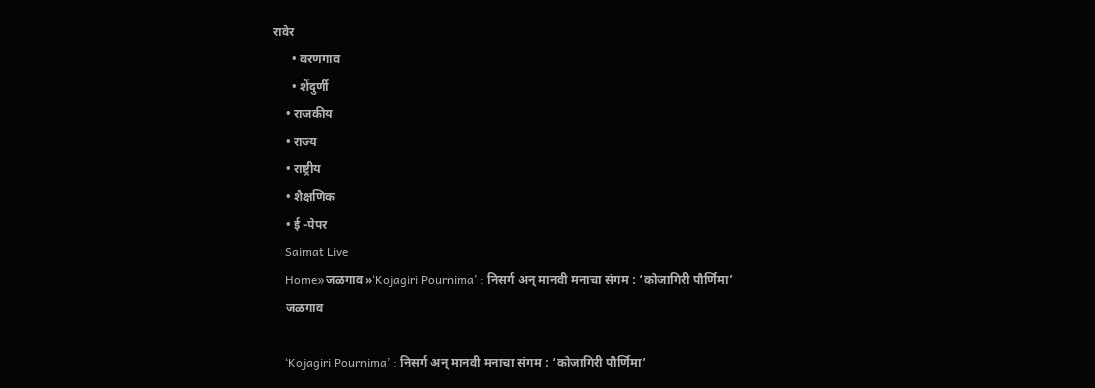रावेर
      • वरणगाव
      • शेंदुर्णी
    • राजकीय
    • राज्य
    • राष्ट्रीय
    • शैक्षणिक
    • ई -पेपर
    Saimat Live
    Home»जळगाव»‘Kojagiri Pournima’ : निसर्ग अन्‌ मानवी मनाचा संगम : ‘कोजागिरी पौर्णिमा’
    जळगाव

    ‘Kojagiri Pournima’ : निसर्ग अन्‌ मानवी मनाचा संगम : ‘कोजागिरी पौर्णिमा’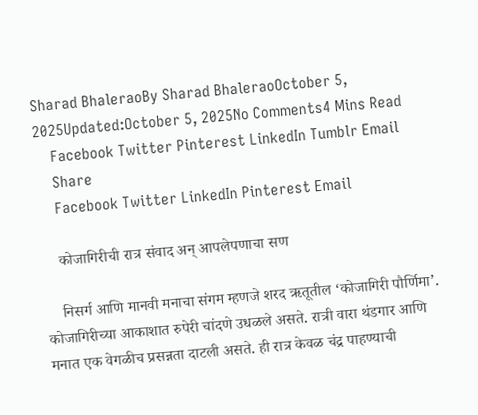Sharad BhaleraoBy Sharad BhaleraoOctober 5, 2025Updated:October 5, 2025No Comments4 Mins Read
    Facebook Twitter Pinterest LinkedIn Tumblr Email
    Share
    Facebook Twitter LinkedIn Pinterest Email

    कोजागिरीची रात्र संवाद अन्‌ आपलेपणाचा सण

    निसर्ग आणि मानवी मनाचा संगम म्हणजे शरद ऋतूतील ‘कोजागिरी पौर्णिमा’. कोजागिरीच्या आकाशात रुपेरी चांदणे उधळले असते. रात्री वारा थंडगार आणि मनात एक वेगळीच प्रसन्नता दाटली असते. ही रात्र केवळ चंद्र पाहण्याची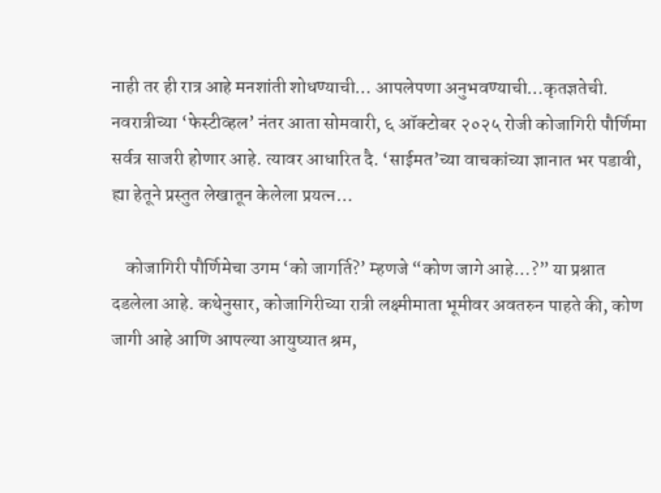नाही तर ही रात्र आहे मनशांती शोधण्याची… आपलेपणा अनुभवण्याची…कृतज्ञतेची. नवरात्रीच्या ‘फेस्टीव्हल’ नंतर आता सोमवारी, ६ ऑक्टोबर २०२५ रोजी कोजागिरी पौर्णिमा सर्वत्र साजरी होणार आहे. त्यावर आधारित दै. ‘साईमत’च्या वाचकांच्या ज्ञानात भर पडावी, ह्या हेतूने प्रस्तुत लेखातून केलेला प्रयत्न…

    कोजागिरी पौर्णिमेचा उगम ‘को जागर्ति?’ म्हणजे “कोण जागे आहे…?” या प्रश्नात दडलेला आहे. कथेनुसार, कोजागिरीच्या रात्री लक्ष्मीमाता भूमीवर अवतरुन पाहते की, कोण जागी आहे आणि आपल्या आयुष्यात श्रम,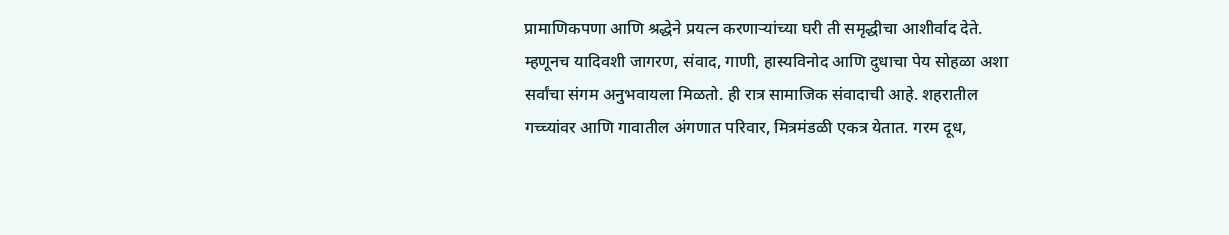प्रामाणिकपणा आणि श्रद्धेने प्रयत्न करणाऱ्यांच्या घरी ती समृद्धीचा आशीर्वाद देते. म्हणूनच यादिवशी जागरण, संवाद, गाणी, हास्यविनोद आणि दुधाचा पेय सोहळा अशा सर्वांचा संगम अनुभवायला मिळतो. ही रात्र सामाजिक संवादाची आहे. शहरातील गच्च्यांवर आणि गावातील अंगणात परिवार, मित्रमंडळी एकत्र येतात. गरम दूध,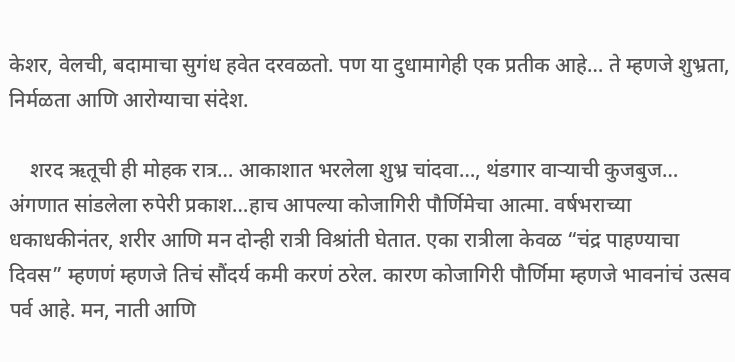केशर, वेलची, बदामाचा सुगंध हवेत दरवळतो. पण या दुधामागेही एक प्रतीक आहे… ते म्हणजे शुभ्रता, निर्मळता आणि आरोग्याचा संदेश.

    शरद ऋतूची ही मोहक रात्र… आकाशात भरलेला शुभ्र चांदवा…, थंडगार वाऱ्याची कुजबुज… अंगणात सांडलेला रुपेरी प्रकाश…हाच आपल्या कोजागिरी पौर्णिमेचा आत्मा. वर्षभराच्या धकाधकीनंतर, शरीर आणि मन दोन्ही रात्री विश्रांती घेतात. एका रात्रीला केवळ “चंद्र पाहण्याचा दिवस” म्हणणं म्हणजे तिचं सौंदर्य कमी करणं ठरेल. कारण कोजागिरी पौर्णिमा म्हणजे भावनांचं उत्सव पर्व आहे. मन, नाती आणि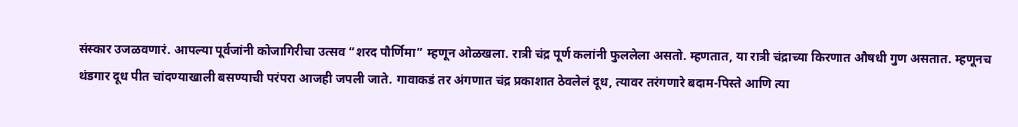संस्कार उजळवणारं. आपल्या पूर्वजांनी कोजागिरीचा उत्सव “शरद पौर्णिमा” म्हणून ओळखला. रात्री चंद्र पूर्ण कलांनी फुललेला असतो. म्हणतात, या रात्री चंद्राच्या किरणात औषधी गुण असतात. म्हणूनच थंडगार दूध पीत चांदण्याखाली बसण्याची परंपरा आजही जपली जाते. गावाकडं तर अंगणात चंद्र प्रकाशात ठेवलेलं दूध, त्यावर तरंगणारे बदाम-पिस्ते आणि त्या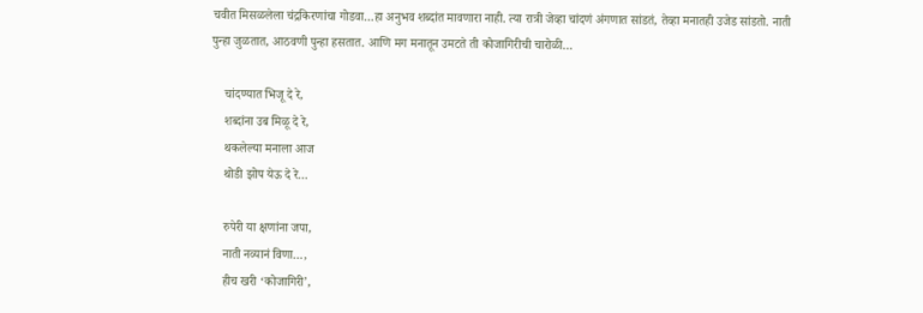चवीत मिसळलेला चंद्रकिरणांचा गोडवा…हा अनुभव शब्दांत मावणारा नाही. त्या रात्री जेव्हा चांदणं अंगणात सांडतं, तेव्हा मनातही उजेड सांडतो. नाती पुन्हा जुळतात, आठवणी पुन्हा हसतात. आणि मग मनातून उमटते ती कोजागिरीची चारोळी…

    चांदण्यात भिजू दे रे,
    शब्दांना उब मिळू दे रे,
    थकलेल्या मनाला आज
    थोडी झोप येऊ दे रे…

    रुपेरी या क्षणांना जपा,
    नाती नव्यानं विणा…,
    हीच खरी ‘कोजागिरी’,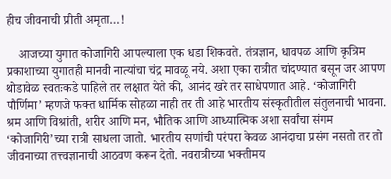हीच जीवनाची प्रीती अमृता…!

    आजच्या युगात कोजागिरी आपल्याला एक धडा शिकवते. तंत्रज्ञान, धावपळ आणि कृत्रिम प्रकाशाच्या युगातही मानवी नात्यांचा चंद्र मावळू नये. अशा एका रात्रीत चांदण्यात बसून जर आपण थोडावेळ स्वतःकडे पाहिले तर लक्षात येते की, आनंद खरे तर साधेपणात आहे. ‘कोजागिरी पौर्णिमा’ म्हणजे फक्त धार्मिक सोहळा नाही तर ती आहे भारतीय संस्कृतीतील संतुलनाची भावना. श्रम आणि विश्रांती, शरीर आणि मन, भौतिक आणि आध्यात्मिक अशा सर्वांचा संगम ‘कोजागिरी’च्या रात्री साधला जातो. भारतीय सणांची परंपरा केवळ आनंदाचा प्रसंग नसतो तर तो जीवनाच्या तत्त्वज्ञानाची आठवण करून देतो. नवरात्रीच्या भक्तीमय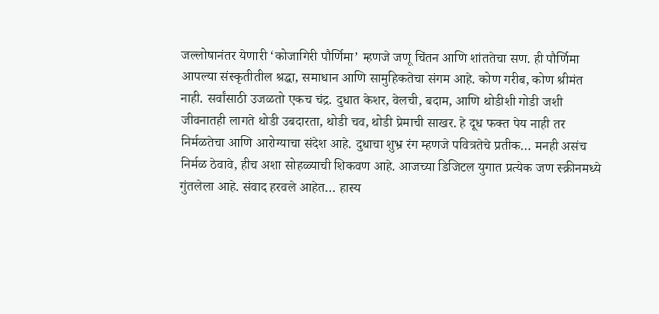जल्लोषानंतर येणारी ‘कोजागिरी पौर्णिमा’ म्हणजे जणू चिंतन आणि शांततेचा सण. ही पौर्णिमा आपल्या संस्कृतीतील श्रद्धा, समाधान आणि सामुहिकतेचा संगम आहे. कोण गरीब, कोण श्रीमंत नाही. सर्वांसाठी उजळतो एकच चंद्र. दुधात केशर, वेलची, बदाम, आणि थोडीशी गोडी जशी जीवनातही लागते थोडी उबदारता, थोडी चव, थोडी प्रेमाची साखर. हे दूध फक्त पेय नाही तर निर्मळतेचा आणि आरोग्याचा संदेश आहे. दुधाचा शुभ्र रंग म्हणजे पवित्रतेचे प्रतीक… मनही असंच निर्मळ ठेवावे, हीच अशा सोहळ्याची शिकवण आहे. आजच्या डिजिटल युगात प्रत्येक जण स्क्रीनमध्ये गुंतलेला आहे. संवाद हरवले आहेत… हास्य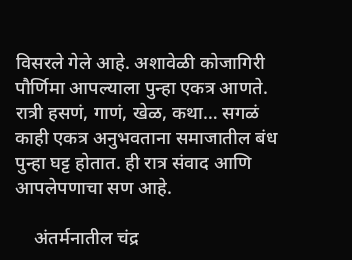विसरले गेले आहे. अशावेळी कोजागिरी पौर्णिमा आपल्याला पुन्हा एकत्र आणते. रात्री हसणं, गाणं, खेळ, कथा… सगळं काही एकत्र अनुभवताना समाजातील बंध पुन्हा घट्ट होतात. ही रात्र संवाद आणि आपलेपणाचा सण आहे.

    अंतर्मनातील चंद्र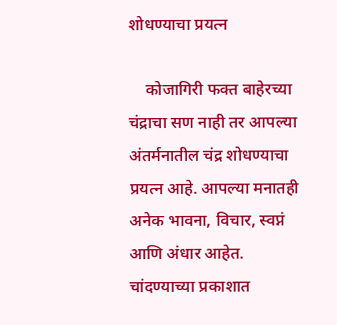शोधण्याचा प्रयत्न

    कोजागिरी फक्त बाहेरच्या चंद्राचा सण नाही तर आपल्या अंतर्मनातील चंद्र शोधण्याचा प्रयत्न आहे. आपल्या मनातही अनेक भावना, विचार, स्वप्नं आणि अंधार आहेत. चांदण्याच्या प्रकाशात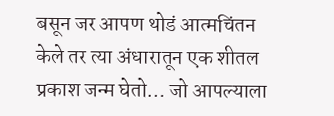बसून जर आपण थोडं आत्मचिंतन केले तर त्या अंधारातून एक शीतल प्रकाश जन्म घेतो… जो आपल्याला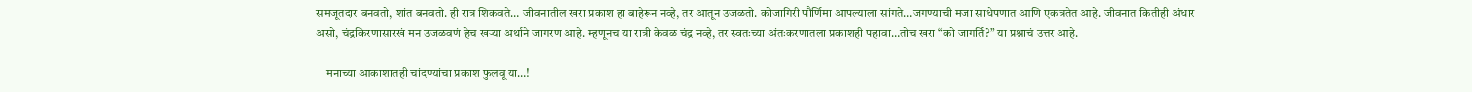समजूतदार बनवतो, शांत बनवतो. ही रात्र शिकवते… जीवनातील खरा प्रकाश हा बाहेरून नव्हे, तर आतून उजळतो. कोजागिरी पौर्णिमा आपल्याला सांगते…जगण्याची मजा साधेपणात आणि एकत्रतेत आहे. जीवनात कितीही अंधार असो, चंद्रकिरणासारखं मन उजळवणं हेच खऱ्या अर्थाने जागरण आहे. म्हणूनच या रात्री केवळ चंद्र नव्हे, तर स्वतःच्या अंतःकरणातला प्रकाशही पहावा…तोच खरा “को जागर्ति?” या प्रश्नाचं उत्तर आहे.

    मनाच्या आकाशातही चांदण्यांचा प्रकाश फुलवू या…!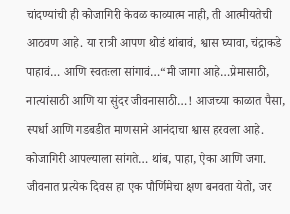चांदण्यांची ही कोजागिरी केवळ काव्यात्म नाही, ती आत्मीयतेची आठवण आहे. या रात्री आपण थोडं थांबावं, श्वास घ्यावा, चंद्राकडे पाहावं… आणि स्वतःला सांगावं…“मी जागा आहे…प्रेमासाठी, नात्यांसाठी आणि या सुंदर जीवनासाठी…! आजच्या काळात पैसा, स्पर्धा आणि गडबडीत माणसाने आनंदाचा श्वास हरवला आहे. कोजागिरी आपल्याला सांगते… थांब, पाहा, ऐका आणि जगा. जीवनात प्रत्येक दिवस हा एक पौर्णिमेचा क्षण बनवता येतो, जर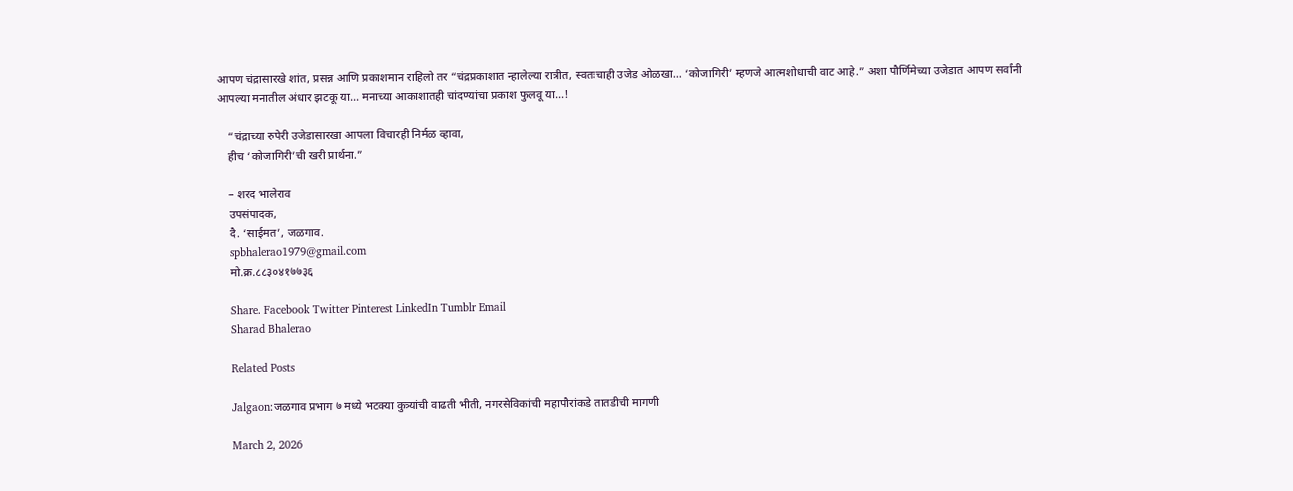आपण चंद्रासारखे शांत, प्रसन्न आणि प्रकाशमान राहिलो तर “चंद्रप्रकाशात न्हालेल्या रात्रीत, स्वतःचाही उजेड ओळखा… ‘कोजागिरी’ म्हणजे आत्मशोधाची वाट आहे.” अशा पौर्णिमेच्या उजेडात आपण सर्वांनी आपल्या मनातील अंधार झटकू या… मनाच्या आकाशातही चांदण्यांचा प्रकाश फुलवू या…!

    “चंद्राच्या रुपेरी उजेडासारखा आपला विचारही निर्मळ व्हावा,
    हीच ‘कोजागिरी’ची खरी प्रार्थना.”

    – शरद भालेराव
    उपसंपादक,
    दै. ‘साईमत’, जळगाव.
    spbhalerao1979@gmail.com
    मो.क्र.८८३०४१७७३६

    Share. Facebook Twitter Pinterest LinkedIn Tumblr Email
    Sharad Bhalerao

    Related Posts

    Jalgaon:जळगाव प्रभाग ७ मध्ये भटक्या कुत्र्यांची वाढती भीती, नगरसेविकांची महापौरांकडे तातडीची मागणी

    March 2, 2026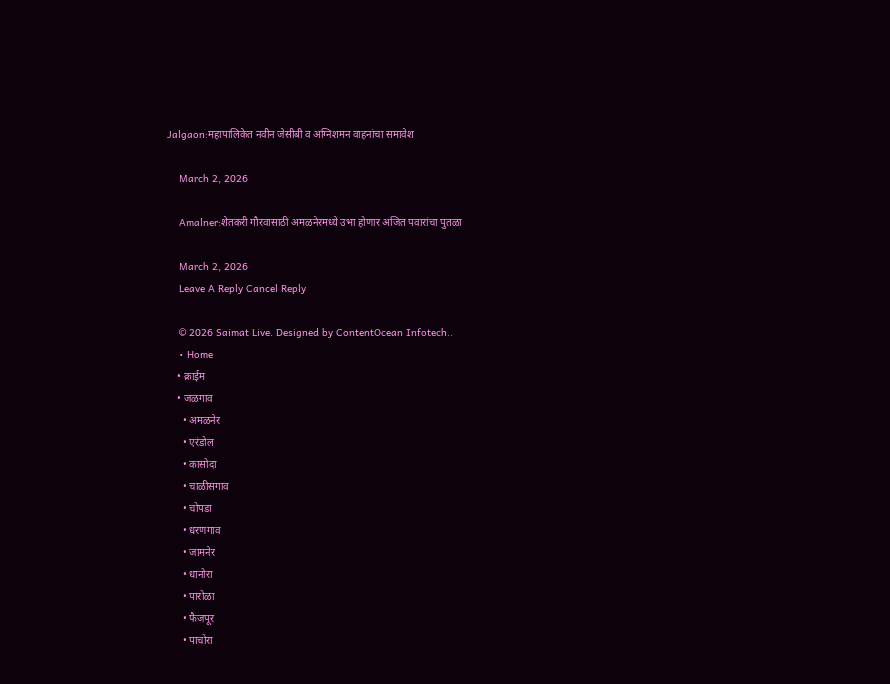Jalgaon:महापालिकेत नवीन जेसीबी व अग्निशमन वाहनांचा समावेश

    March 2, 2026

    Amalner:शेतकरी गौरवासाठी अमळनेरमध्ये उभा होणार अजित पवारांचा पुतळा

    March 2, 2026
    Leave A Reply Cancel Reply

    © 2026 Saimat Live. Designed by ContentOcean Infotech..
    • Home
    • क्राईम
    • जळगाव
      • अमळनेर
      • एरंडोल
      • कासोदा
      • चाळीसगाव
      • चोपडा
      • धरणगाव
      • जामनेर
      • धानोरा
      • पारोळा
      • फैजपूर
      • पाचोरा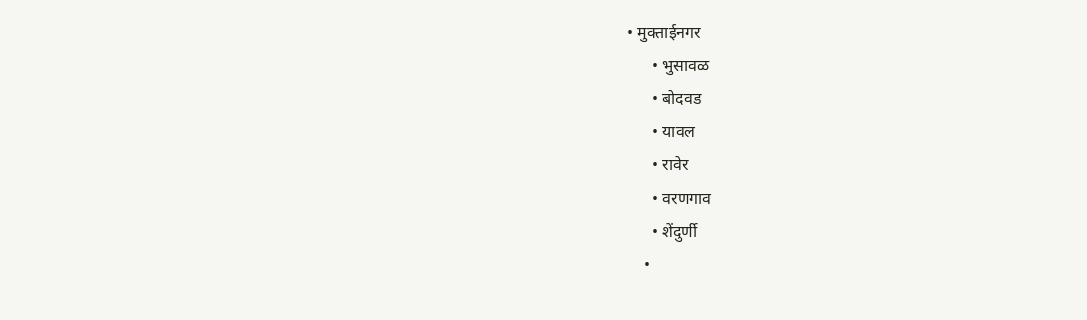• मुक्ताईनगर
      • भुसावळ
      • बोदवड
      • यावल
      • रावेर
      • वरणगाव
      • शेंदुर्णी
    •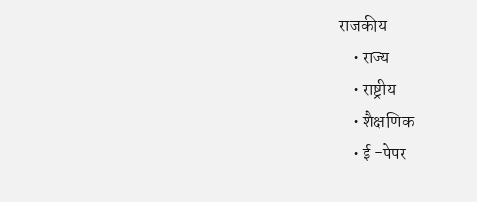राजकीय
    • राज्य
    • राष्ट्रीय
    • शैक्षणिक
    • ई -पेपर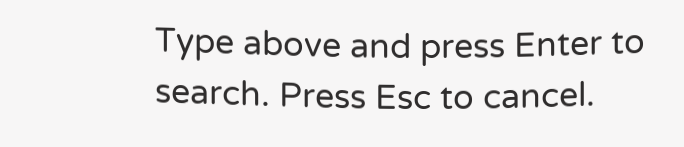Type above and press Enter to search. Press Esc to cancel.